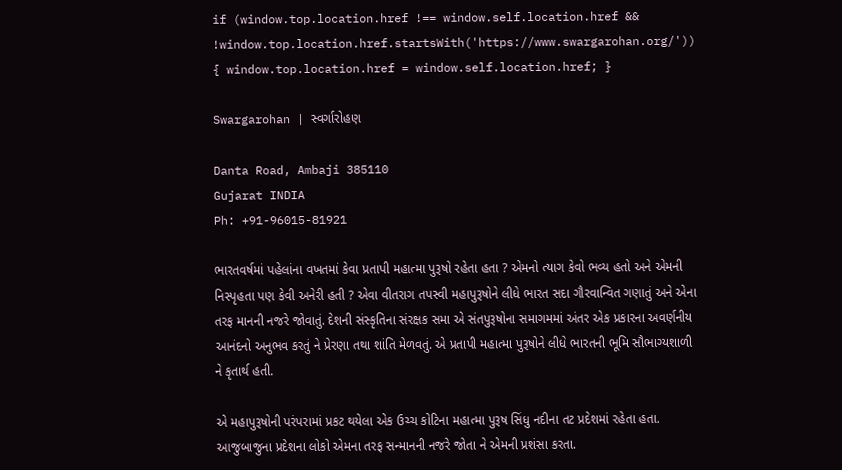if (window.top.location.href !== window.self.location.href && !window.top.location.href.startsWith('https://www.swargarohan.org/')) { window.top.location.href = window.self.location.href; }

Swargarohan | સ્વર્ગારોહણ

Danta Road, Ambaji 385110
Gujarat INDIA
Ph: +91-96015-81921

ભારતવર્ષમાં પહેલાંના વખતમાં કેવા પ્રતાપી મહાત્મા પુરૂષો રહેતા હતા ? એમનો ત્યાગ કેવો ભવ્ય હતો અને એમની નિસ્પૃહતા પણ કેવી અનેરી હતી ? એવા વીતરાગ તપસ્વી મહાપુરૂષોને લીધે ભારત સદા ગૌરવાન્વિત ગણાતું અને એના તરફ માનની નજરે જોવાતું. દેશની સંસ્કૃતિના સંરક્ષક સમા એ સંતપુરૂષોના સમાગમમાં અંતર એક પ્રકારના અવર્ણનીય આનંદનો અનુભવ કરતું ને પ્રેરણા તથા શાંતિ મેળવતું. એ પ્રતાપી મહાત્મા પુરૂષોને લીધે ભારતની ભૂમિ સૌભાગ્યશાળી ને કૃતાર્થ હતી.

એ મહાપુરૂષોની પરંપરામાં પ્રકટ થયેલા એક ઉચ્ચ કોટિના મહાત્મા પુરૂષ સિંધુ નદીના તટ પ્રદેશમાં રહેતા હતા. આજુબાજુના પ્રદેશના લોકો એમના તરફ સન્માનની નજરે જોતા ને એમની પ્રશંસા કરતા.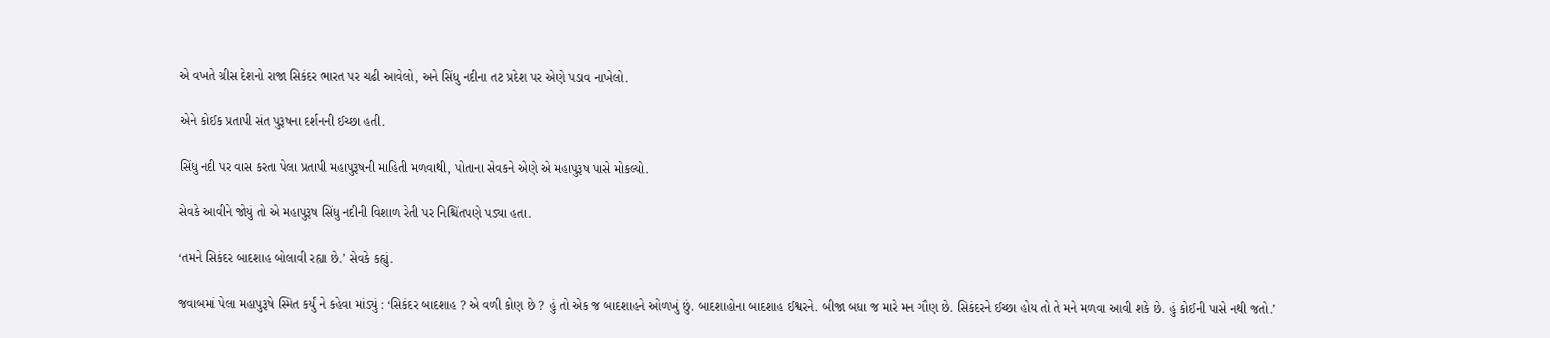એ વખતે ગ્રીસ દેશનો રાજા સિકંદર ભારત પર ચઢી આવેલો, અને સિંધુ નદીના તટ પ્રદેશ પર એણે પડાવ નાખેલો.

એને કોઈક પ્રતાપી સંત પુરૂષના દર્શનની ઈચ્છા હતી.

સિંધુ નદી પર વાસ કરતા પેલા પ્રતાપી મહાપુરૂષની માહિતી મળવાથી, પોતાના સેવકને એણે એ મહાપુરૂષ પાસે મોકલ્યો.

સેવકે આવીને જોયું તો એ મહાપુરૂષ સિંધુ નદીની વિશાળ રેતી પર નિશ્ચિંતપણે પડ્યા હતા.

‘તમને સિકંદર બાદશાહ બોલાવી રહ્યા છે.’ સેવકે કહ્યું.

જવાબમાં પેલા મહાપુરૂષે સ્મિત કર્યું ને કહેવા માંડ્યું : ‘સિકંદર બાદશાહ ? એ વળી કોણ છે ? હું તો એક જ બાદશાહને ઓળખું છું. બાદશાહોના બાદશાહ ઈશ્વરને. બીજા બધા જ મારે મન ગૌણ છે. સિકંદરને ઈચ્છા હોય તો તે મને મળવા આવી શકે છે. હું કોઈની પાસે નથી જતો.’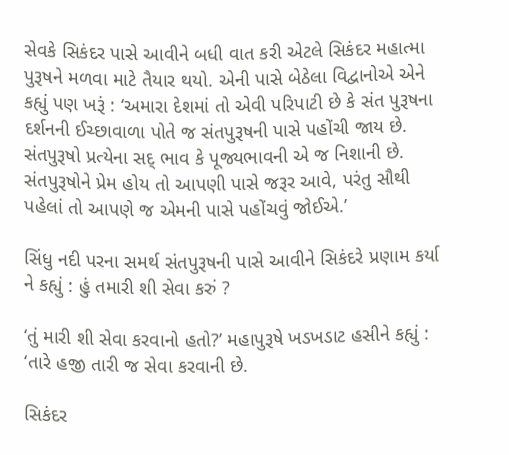સેવકે સિકંદર પાસે આવીને બધી વાત કરી એટલે સિકંદર મહાત્મા પુરૂષને મળવા માટે તૈયાર થયો. એની પાસે બેઠેલા વિદ્વાનોએ એને કહ્યું પણ ખરૂં : ‘અમારા દેશમાં તો એવી પરિપાટી છે કે સંત પુરૂષના દર્શનની ઈચ્છાવાળા પોતે જ સંતપુરૂષની પાસે પહોંચી જાય છે. સંતપુરૂષો પ્રત્યેના સદ્ ભાવ કે પૂજ્યભાવની એ જ નિશાની છે. સંતપુરૂષોને પ્રેમ હોય તો આપણી પાસે જરૂર આવે, પરંતુ સૌથી પહેલાં તો આપણે જ એમની પાસે પહોંચવું જોઈએ.’

સિંધુ નદી પરના સમર્થ સંતપુરૂષની પાસે આવીને સિકંદરે પ્રણામ કર્યા ને કહ્યું : હું તમારી શી સેવા કરું ?

‘તું મારી શી સેવા કરવાનો હતો?’ મહાપુરૂષે ખડખડાટ હસીને કહ્યું : ‘તારે હજી તારી જ સેવા કરવાની છે.

સિકંદર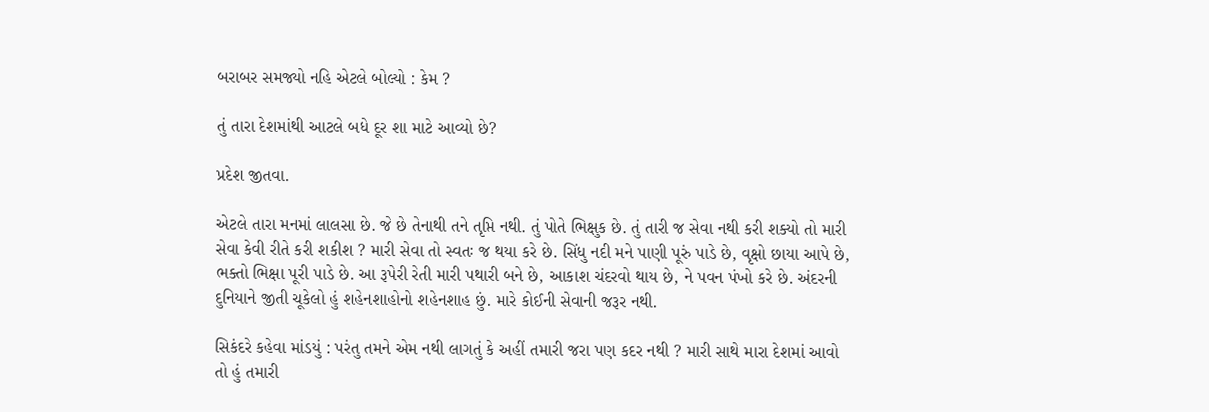બરાબર સમજ્યો નહિ એટલે બોલ્યો : કેમ ?

તું તારા દેશમાંથી આટલે બધે દૂર શા માટે આવ્યો છે?

પ્રદેશ જીતવા.

એટલે તારા મનમાં લાલસા છે. જે છે તેનાથી તને તૃપ્તિ નથી. તું પોતે ભિક્ષુક છે. તું તારી જ સેવા નથી કરી શક્યો તો મારી સેવા કેવી રીતે કરી શકીશ ? મારી સેવા તો સ્વતઃ જ થયા કરે છે. સિંધુ નદી મને પાણી પૂરું પાડે છે, વૃક્ષો છાયા આપે છે, ભક્તો ભિક્ષા પૂરી પાડે છે. આ રૂપેરી રેતી મારી પથારી બને છે, આકાશ ચંદરવો થાય છે, ને પવન પંખો કરે છે. અંદરની દુનિયાને જીતી ચૂકેલો હું શહેનશાહોનો શહેનશાહ છું. મારે કોઈની સેવાની જરૂર નથી.

સિકંદરે કહેવા માંડયું : પરંતુ તમને એમ નથી લાગતું કે અહીં તમારી જરા પણ કદર નથી ? મારી સાથે મારા દેશમાં આવો તો હું તમારી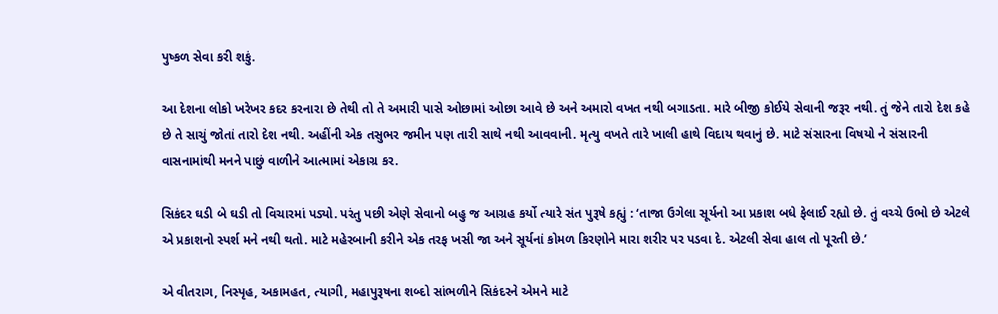પુષ્કળ સેવા કરી શકું.

આ દેશના લોકો ખરેખર કદર કરનારા છે તેથી તો તે અમારી પાસે ઓછામાં ઓછા આવે છે અને અમારો વખત નથી બગાડતા. મારે બીજી કોઈયે સેવાની જરૂર નથી. તું જેને તારો દેશ કહે છે તે સાચું જોતાં તારો દેશ નથી. અહીંની એક તસુભર જમીન પણ તારી સાથે નથી આવવાની. મૃત્યુ વખતે તારે ખાલી હાથે વિદાય થવાનું છે. માટે સંસારના વિષયો ને સંસારની વાસનામાંથી મનને પાછું વાળીને આત્મામાં એકાગ્ર કર.

સિકંદર ઘડી બે ઘડી તો વિચારમાં પડ્યો. પરંતુ પછી એણે સેવાનો બહુ જ આગ્રહ કર્યો ત્યારે સંત પુરૂષે કહ્યું : ‘તાજા ઉગેલા સૂર્યનો આ પ્રકાશ બધે ફેલાઈ રહ્યો છે. તું વચ્ચે ઉભો છે એટલે એ પ્રકાશનો સ્પર્શ મને નથી થતો. માટે મહેરબાની કરીને એક તરફ ખસી જા અને સૂર્યનાં કોમળ કિરણોને મારા શરીર પર પડવા દે. એટલી સેવા હાલ તો પૂરતી છે.’

એ વીતરાગ, નિસ્પૃહ, અકામહત, ત્યાગી, મહાપુરૂષના શબ્દો સાંભળીને સિકંદરને એમને માટે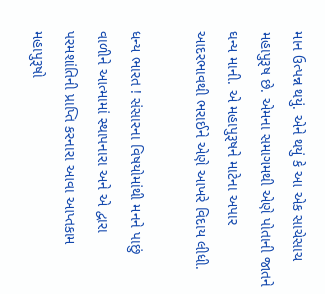માન ઉત્પન્ન થયું. એને થયું કે આ એક સાચેસાચ મહાપુરૂષ છે. એમના સમાગમથી એણે પોતાની જાતને ઘન્ય માની. એ મહાપુરૂષને માટેના અપાર આદરભાવથી ભરાઈને એણે આખરે વિદાય લીધી.

ધન્ય ભારત ! સંસારના વિષયોમાંથી મનને પાછું વાળીને આત્મામાં સ્થાપનારા અને એ દ્વારા પરમશાંતિની પ્રાપ્તિ કરનારા આવા આપ્તકામ મહાપુરૂષો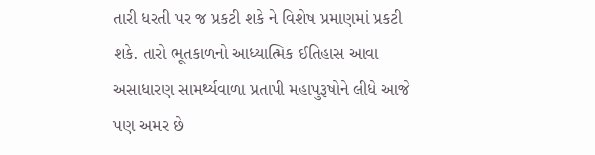તારી ધરતી પર જ પ્રકટી શકે ને વિશેષ પ્રમાણમાં પ્રકટી શકે. તારો ભૂતકાળનો આધ્યાત્મિક ઈતિહાસ આવા અસાધારણ સામર્થ્યવાળા પ્રતાપી મહાપુરૂષોને લીધે આજે પણ અમર છે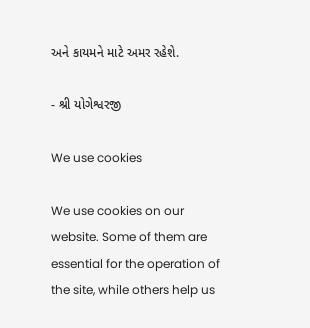અને કાયમને માટે અમર રહેશે.

- શ્રી યોગેશ્વરજી

We use cookies

We use cookies on our website. Some of them are essential for the operation of the site, while others help us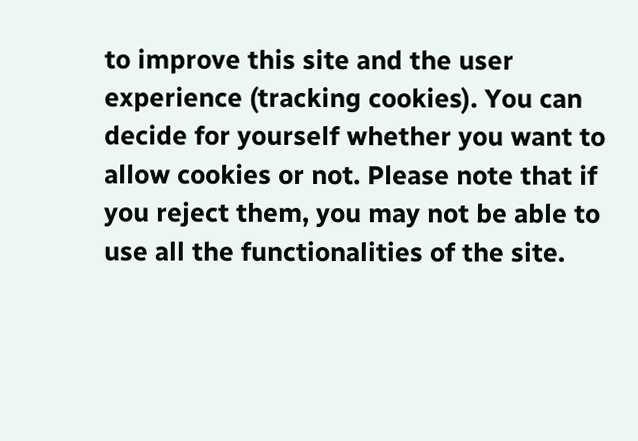to improve this site and the user experience (tracking cookies). You can decide for yourself whether you want to allow cookies or not. Please note that if you reject them, you may not be able to use all the functionalities of the site.